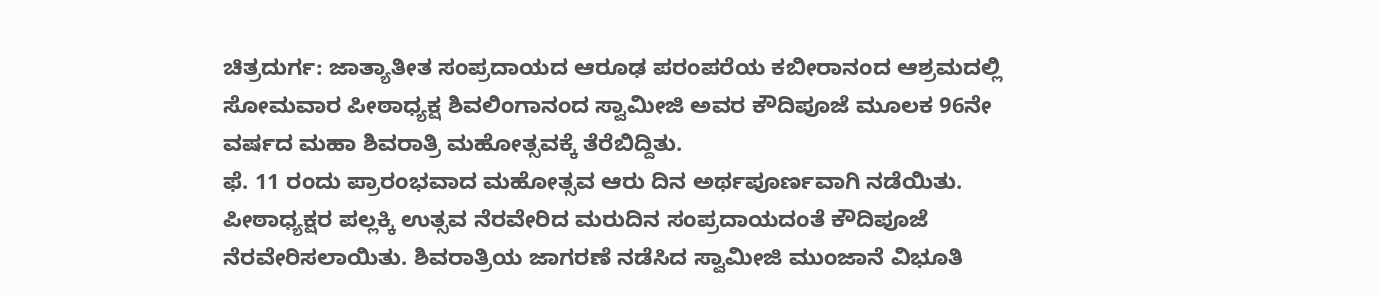ಚಿತ್ರದುರ್ಗ: ಜಾತ್ಯಾತೀತ ಸಂಪ್ರದಾಯದ ಆರೂಢ ಪರಂಪರೆಯ ಕಬೀರಾನಂದ ಆಶ್ರಮದಲ್ಲಿ ಸೋಮವಾರ ಪೀಠಾಧ್ಯಕ್ಷ ಶಿವಲಿಂಗಾನಂದ ಸ್ವಾಮೀಜಿ ಅವರ ಕೌದಿಪೂಜೆ ಮೂಲಕ 96ನೇ ವರ್ಷದ ಮಹಾ ಶಿವರಾತ್ರಿ ಮಹೋತ್ಸವಕ್ಕೆ ತೆರೆಬಿದ್ದಿತು.
ಫೆ. 11 ರಂದು ಪ್ರಾರಂಭವಾದ ಮಹೋತ್ಸವ ಆರು ದಿನ ಅರ್ಥಪೂರ್ಣವಾಗಿ ನಡೆಯಿತು. ಪೀಠಾಧ್ಯಕ್ಷರ ಪಲ್ಲಕ್ಕಿ ಉತ್ಸವ ನೆರವೇರಿದ ಮರುದಿನ ಸಂಪ್ರದಾಯದಂತೆ ಕೌದಿಪೂಜೆ ನೆರವೇರಿಸಲಾಯಿತು. ಶಿವರಾತ್ರಿಯ ಜಾಗರಣೆ ನಡೆಸಿದ ಸ್ವಾಮೀಜಿ ಮುಂಜಾನೆ ವಿಭೂತಿ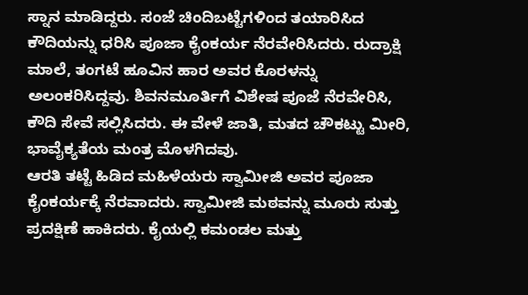ಸ್ನಾನ ಮಾಡಿದ್ದರು. ಸಂಜೆ ಚಿಂದಿಬಟ್ಟೆಗಳಿಂದ ತಯಾರಿಸಿದ ಕೌದಿಯನ್ನು ಧರಿಸಿ ಪೂಜಾ ಕೈಂಕರ್ಯ ನೆರವೇರಿಸಿದರು. ರುದ್ರಾಕ್ಷಿ ಮಾಲೆ, ತಂಗಟೆ ಹೂವಿನ ಹಾರ ಅವರ ಕೊರಳನ್ನು ಅಲಂಕರಿಸಿದ್ದವು. ಶಿವನಮೂರ್ತಿಗೆ ವಿಶೇಷ ಪೂಜೆ ನೆರವೇರಿಸಿ, ಕೌದಿ ಸೇವೆ ಸಲ್ಲಿಸಿದರು. ಈ ವೇಳೆ ಜಾತಿ, ಮತದ ಚೌಕಟ್ಟು ಮೀರಿ, ಭಾವೈಕ್ಯತೆಯ ಮಂತ್ರ ಮೊಳಗಿದವು.
ಆರತಿ ತಟ್ಟೆ ಹಿಡಿದ ಮಹಿಳೆಯರು ಸ್ವಾಮೀಜಿ ಅವರ ಪೂಜಾ ಕೈಂಕರ್ಯಕ್ಕೆ ನೆರವಾದರು. ಸ್ವಾಮೀಜಿ ಮಠವನ್ನು ಮೂರು ಸುತ್ತು ಪ್ರದಕ್ಷಿಣೆ ಹಾಕಿದರು. ಕೈಯಲ್ಲಿ ಕಮಂಡಲ ಮತ್ತು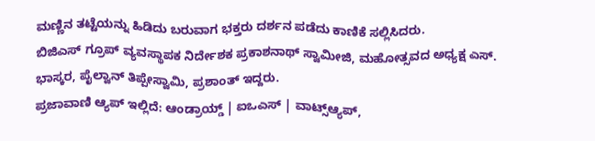ಮಣ್ಣಿನ ತಟ್ಟೆಯನ್ನು ಹಿಡಿದು ಬರುವಾಗ ಭಕ್ತರು ದರ್ಶನ ಪಡೆದು ಕಾಣಿಕೆ ಸಲ್ಲಿಸಿದರು.
ಬಿಜಿಎಸ್ ಗ್ರೂಪ್ ವ್ಯವಸ್ಥಾಪಕ ನಿರ್ದೇಶಕ ಪ್ರಕಾಶನಾಥ್ ಸ್ವಾಮೀಜಿ, ಮಹೋತ್ಸವದ ಅಧ್ಯಕ್ಷ ಎಸ್. ಭಾಸ್ಕರ, ಪೈಲ್ವಾನ್ ತಿಪ್ಪೇಸ್ವಾಮಿ, ಪ್ರಶಾಂತ್ ಇದ್ದರು.
ಪ್ರಜಾವಾಣಿ ಆ್ಯಪ್ ಇಲ್ಲಿದೆ: ಆಂಡ್ರಾಯ್ಡ್ | ಐಒಎಸ್ | ವಾಟ್ಸ್ಆ್ಯಪ್,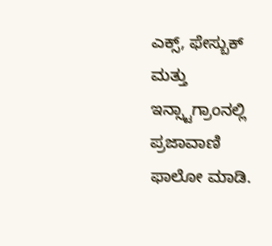ಎಕ್ಸ್, ಫೇಸ್ಬುಕ್ ಮತ್ತು ಇನ್ಸ್ಟಾಗ್ರಾಂನಲ್ಲಿ ಪ್ರಜಾವಾಣಿ ಫಾಲೋ ಮಾಡಿ.